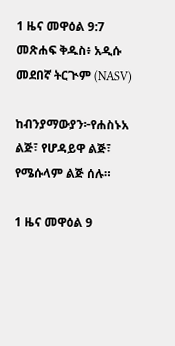1 ዜና መዋዕል 9:7 መጽሐፍ ቅዱስ፥ አዲሱ መደበኛ ትርጒም (NASV)

ከብንያማውያን፦የሐስኑአ ልጅ፣ የሆዳይዋ ልጅ፣ የሜሱላም ልጅ ሰሉ።

1 ዜና መዋዕል 9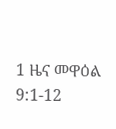1 ዜና መዋዕል 9:1-12